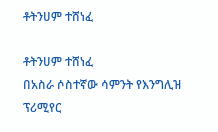ቶትንሀም ተሸነፈ

ቶትንሀም ተሸነፈ
በአስራ ሶስተኛው ሳምንት የእንግሊዝ ፕሪሚየር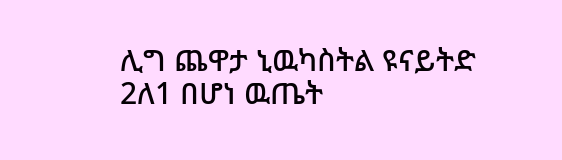ሊግ ጨዋታ ኒዉካስትል ዩናይትድ 2ለ1 በሆነ ዉጤት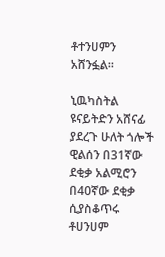ቶተንሀምን አሸንፏል።

ኒዉካስትል ዩናይትድን አሸናፊ ያደረጉ ሁለት ጎሎች ዊልሰን በ31ኛው ደቂቃ አልሚሮን በ40ኛው ደቂቃ ሲያስቆጥሩ
ቶሀንሀም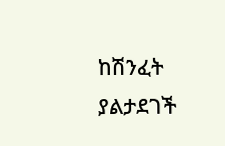ከሽንፈት ያልታደገች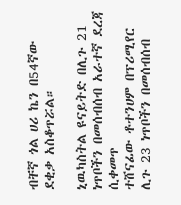ብቸኛ ጎል ሀሪ ኬን በ54ኛው ደቂቃ አስቆጥሯል።

ኒዉካስትል ዩናይትድ በሊጉ 21 ነጥቦችን በመሰብሰብ አራተኛ ደረጃ ሲቀመጥ
ተሸናፊው ቶተንሀም በፕሪሚየር ሊጉ 23 ነጥቦችን በመሰብሰብ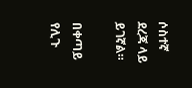ሶስተኛ ደረጃ ላይ ይገኛል።

በቀጣይ የሊጉ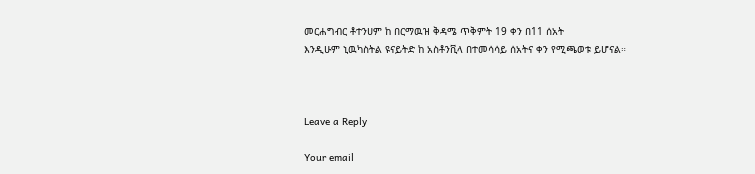መርሐግብር ቶተንሀም ከ በርማዉዝ ቅዳሜ ጥቅምት 19 ቀን በ11 ሰአት
እንዲሁም ኒዉካስትል ዩናይትድ ከ አስቶንቪላ በተመሳሳይ ሰአትና ቀን የሚጫወቱ ይሆናል።



Leave a Reply

Your email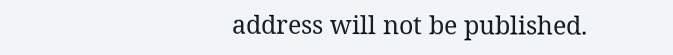address will not be published.